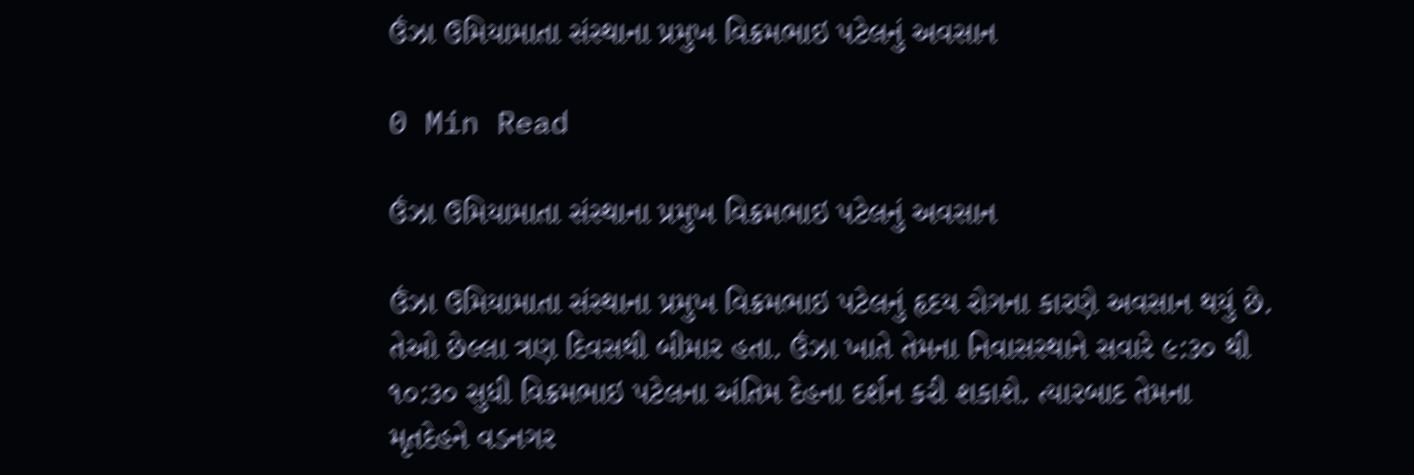ઉંઝા ઉમિયામાતા સંસ્થાના પ્રમુખ વિક્રમભાઇ પટેલનું અવસાન

0 Min Read

ઉંઝા ઉમિયામાતા સંસ્થાના પ્રમુખ વિક્રમભાઇ પટેલનું અવસાન

ઉંઝા ઉમિયામાતા સંસ્થાના પ્રમુખ વિક્રમભાઇ પટેલનું હૃદય રોગના કારણે અવસાન થયું છે. તેઓ છેલ્લા ત્રણ દિવસથી બીમાર હતા. ઉંઝા ખાતે તેમના નિવાસસ્થાને સવારે ૯:૩૦ થી ૧૦:૩૦ સુધી વિક્રમભાઇ પટેલના અંતિમ દેહના દર્શન કરી શકાશે. ત્યારબાદ તેમના મૃતદેહને વડનગર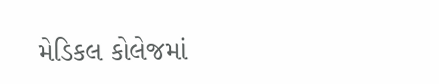મેડિકલ કોલેજમાં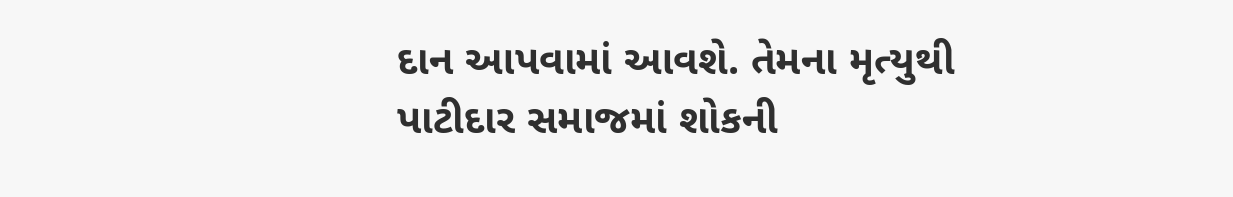દાન આપવામાં આવશે. તેમના મૃત્યુથી પાટીદાર સમાજમાં શોકની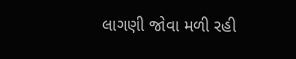લાગણી જોવા મળી રહી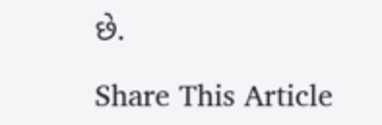છે.

Share This Article